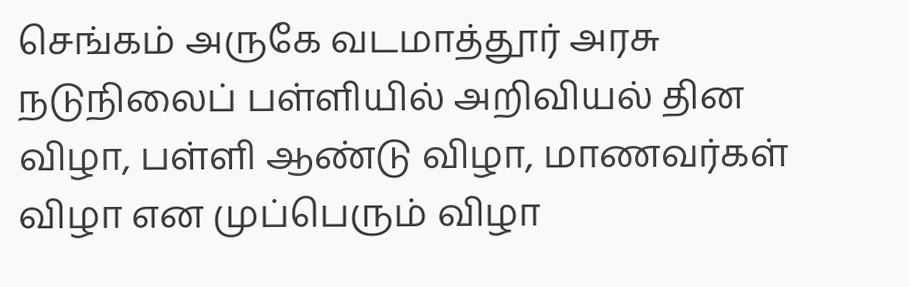செங்கம் அருகே வடமாத்தூர் அரசு நடுநிலைப் பள்ளியில் அறிவியல் தின விழா, பள்ளி ஆண்டு விழா, மாணவர்கள் விழா என முப்பெரும் விழா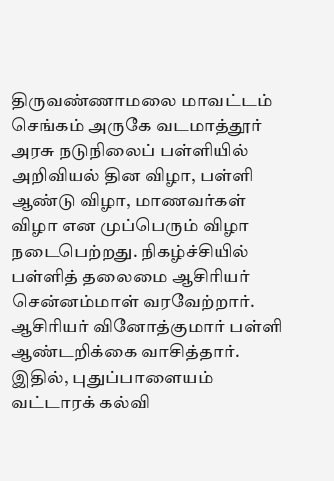திருவண்ணாமலை மாவட்டம் செங்கம் அருகே வடமாத்தூர் அரசு நடுநிலைப் பள்ளியில் அறிவியல் தின விழா, பள்ளி ஆண்டு விழா, மாணவர்கள் விழா என முப்பெரும் விழா நடைபெற்றது. நிகழ்ச்சியில் பள்ளித் தலைமை ஆசிரியர் சென்னம்மாள் வரவேற்றார். ஆசிரியர் வினோத்குமார் பள்ளி ஆண்டறிக்கை வாசித்தார். இதில், புதுப்பாளையம் வட்டாரக் கல்வி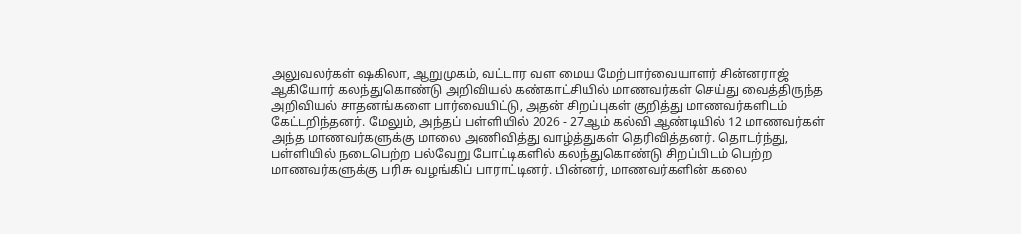அலுவலர்கள் ஷகிலா, ஆறுமுகம், வட்டார வள மைய மேற்பார்வையாளர் சின்னராஜ் ஆகியோர் கலந்துகொண்டு அறிவியல் கண்காட்சியில் மாணவர்கள் செய்து வைத்திருந்த அறிவியல் சாதனங்களை பார்வையிட்டு, அதன் சிறப்புகள் குறித்து மாணவர்களிடம் கேட்டறிந்தனர். மேலும், அந்தப் பள்ளியில் 2026 - 27ஆம் கல்வி ஆண்டியில் 12 மாணவர்கள் அந்த மாணவர்களுக்கு மாலை அணிவித்து வாழ்த்துகள் தெரிவித்தனர். தொடர்ந்து, பள்ளியில் நடைபெற்ற பல்வேறு போட்டிகளில் கலந்துகொண்டு சிறப்பிடம் பெற்ற மாணவர்களுக்கு பரிசு வழங்கிப் பாராட்டினர். பின்னர், மாணவர்களின் கலை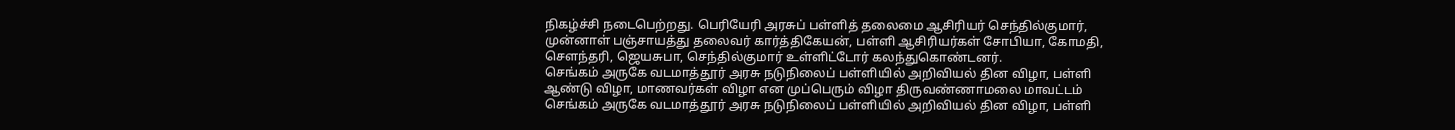நிகழ்ச்சி நடைபெற்றது. பெரியேரி அரசுப் பள்ளித் தலைமை ஆசிரியர் செந்தில்குமார், முன்னாள் பஞ்சாயத்து தலைவர் கார்த்திகேயன், பள்ளி ஆசிரியர்கள் சோபியா, கோமதி, செளந்தரி, ஜெயசுபா, செந்தில்குமார் உள்ளிட்டோர் கலந்துகொண்டனர்.
செங்கம் அருகே வடமாத்தூர் அரசு நடுநிலைப் பள்ளியில் அறிவியல் தின விழா, பள்ளி ஆண்டு விழா, மாணவர்கள் விழா என முப்பெரும் விழா திருவண்ணாமலை மாவட்டம் செங்கம் அருகே வடமாத்தூர் அரசு நடுநிலைப் பள்ளியில் அறிவியல் தின விழா, பள்ளி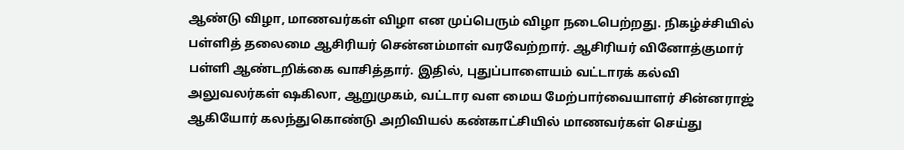ஆண்டு விழா, மாணவர்கள் விழா என முப்பெரும் விழா நடைபெற்றது. நிகழ்ச்சியில் பள்ளித் தலைமை ஆசிரியர் சென்னம்மாள் வரவேற்றார். ஆசிரியர் வினோத்குமார் பள்ளி ஆண்டறிக்கை வாசித்தார். இதில், புதுப்பாளையம் வட்டாரக் கல்வி அலுவலர்கள் ஷகிலா, ஆறுமுகம், வட்டார வள மைய மேற்பார்வையாளர் சின்னராஜ் ஆகியோர் கலந்துகொண்டு அறிவியல் கண்காட்சியில் மாணவர்கள் செய்து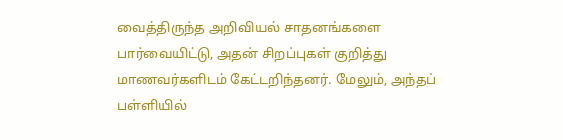வைத்திருந்த அறிவியல் சாதனங்களை பார்வையிட்டு, அதன் சிறப்புகள் குறித்து மாணவர்களிடம் கேட்டறிந்தனர். மேலும், அந்தப் பள்ளியில்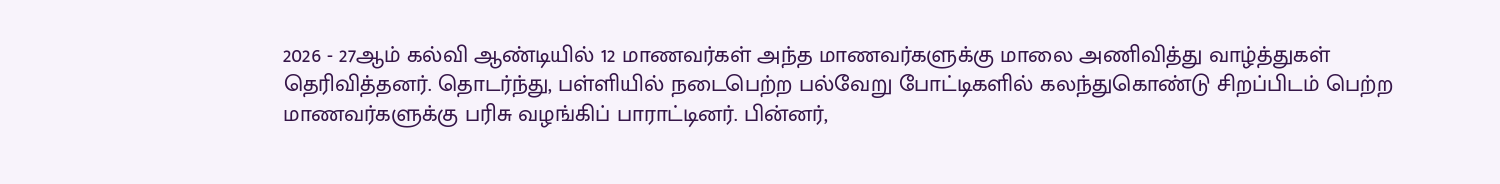2026 - 27ஆம் கல்வி ஆண்டியில் 12 மாணவர்கள் அந்த மாணவர்களுக்கு மாலை அணிவித்து வாழ்த்துகள் தெரிவித்தனர். தொடர்ந்து, பள்ளியில் நடைபெற்ற பல்வேறு போட்டிகளில் கலந்துகொண்டு சிறப்பிடம் பெற்ற மாணவர்களுக்கு பரிசு வழங்கிப் பாராட்டினர். பின்னர்,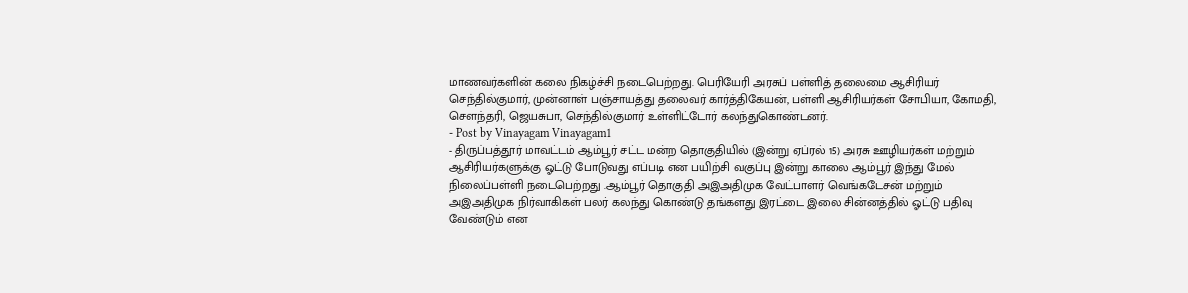மாணவர்களின் கலை நிகழ்ச்சி நடைபெற்றது. பெரியேரி அரசுப் பள்ளித் தலைமை ஆசிரியர் செந்தில்குமார், முன்னாள் பஞ்சாயத்து தலைவர் கார்த்திகேயன், பள்ளி ஆசிரியர்கள் சோபியா, கோமதி, செளந்தரி, ஜெயசுபா, செந்தில்குமார் உள்ளிட்டோர் கலந்துகொண்டனர்.
- Post by Vinayagam Vinayagam1
- திருப்பத்தூர் மாவட்டம் ஆம்பூர் சட்ட மன்ற தொகுதியில் (இன்று ஏப்ரல் 15) அரசு ஊழியர்கள் மற்றும் ஆசிரியர்களுக்கு ஓட்டு போடுவது எப்படி என பயிற்சி வகுப்பு இன்று காலை ஆம்பூர் இந்து மேல் நிலைப்பள்ளி நடைபெற்றது .ஆம்பூர் தொகுதி அஇஅதிமுக வேட்பாளர் வெங்கடேசன் மற்றும் அஇஅதிமுக நிர்வாகிகள் பலர் கலந்து கொண்டு தங்களது இரட்டை இலை சின்னத்தில் ஓட்டு பதிவு வேண்டும் என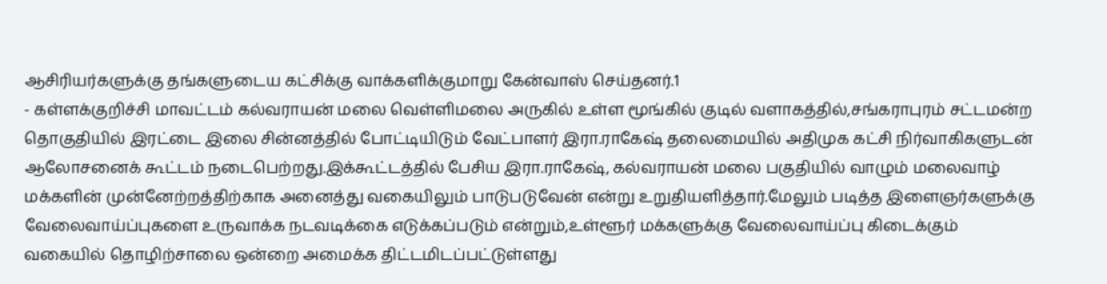ஆசிரியர்களுக்கு தங்களுடைய கட்சிக்கு வாக்களிக்குமாறு கேன்வாஸ் செய்தனர்.1
- கள்ளக்குறிச்சி மாவட்டம் கல்வராயன் மலை வெள்ளிமலை அருகில் உள்ள மூங்கில் குடில் வளாகத்தில்,சங்கராபுரம் சட்டமன்ற தொகுதியில் இரட்டை இலை சின்னத்தில் போட்டியிடும் வேட்பாளர் இரா.ராகேஷ் தலைமையில் அதிமுக கட்சி நிர்வாகிகளுடன் ஆலோசனைக் கூட்டம் நடைபெற்றது.இக்கூட்டத்தில் பேசிய இரா.ராகேஷ், கல்வராயன் மலை பகுதியில் வாழும் மலைவாழ் மக்களின் முன்னேற்றத்திற்காக அனைத்து வகையிலும் பாடுபடுவேன் என்று உறுதியளித்தார்.மேலும் படித்த இளைஞர்களுக்கு வேலைவாய்ப்புகளை உருவாக்க நடவடிக்கை எடுக்கப்படும் என்றும்,உள்ளூர் மக்களுக்கு வேலைவாய்ப்பு கிடைக்கும் வகையில் தொழிற்சாலை ஒன்றை அமைக்க திட்டமிடப்பட்டுள்ளது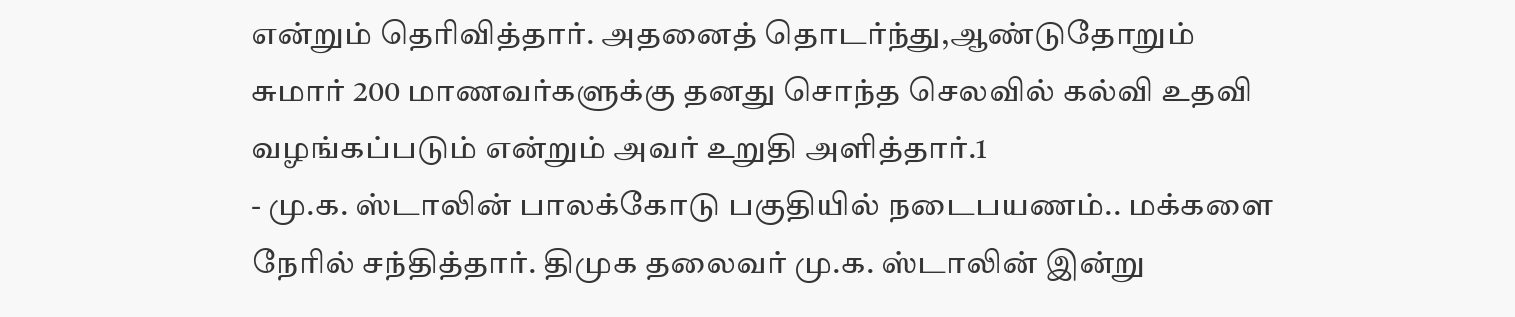என்றும் தெரிவித்தார். அதனைத் தொடர்ந்து,ஆண்டுதோறும் சுமார் 200 மாணவர்களுக்கு தனது சொந்த செலவில் கல்வி உதவி வழங்கப்படும் என்றும் அவர் உறுதி அளித்தார்.1
- மு.க. ஸ்டாலின் பாலக்கோடு பகுதியில் நடைபயணம்.. மக்களை நேரில் சந்தித்தார். திமுக தலைவர் மு.க. ஸ்டாலின் இன்று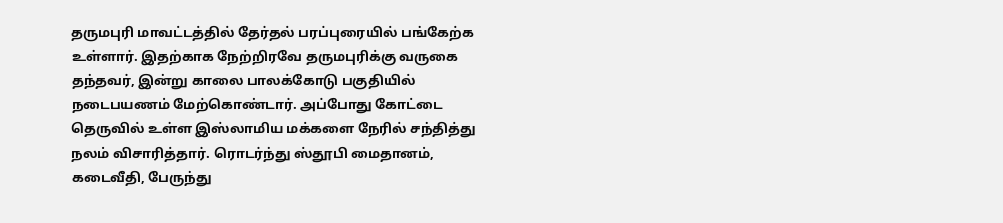தருமபுரி மாவட்டத்தில் தேர்தல் பரப்புரையில் பங்கேற்க உள்ளார். இதற்காக நேற்றிரவே தருமபுரிக்கு வருகை தந்தவர், இன்று காலை பாலக்கோடு பகுதியில் நடைபயணம் மேற்கொண்டார். அப்போது கோட்டை தெருவில் உள்ள இஸ்லாமிய மக்களை நேரில் சந்தித்து நலம் விசாரித்தார். ரொடர்ந்து ஸ்தூபி மைதானம், கடைவீதி, பேருந்து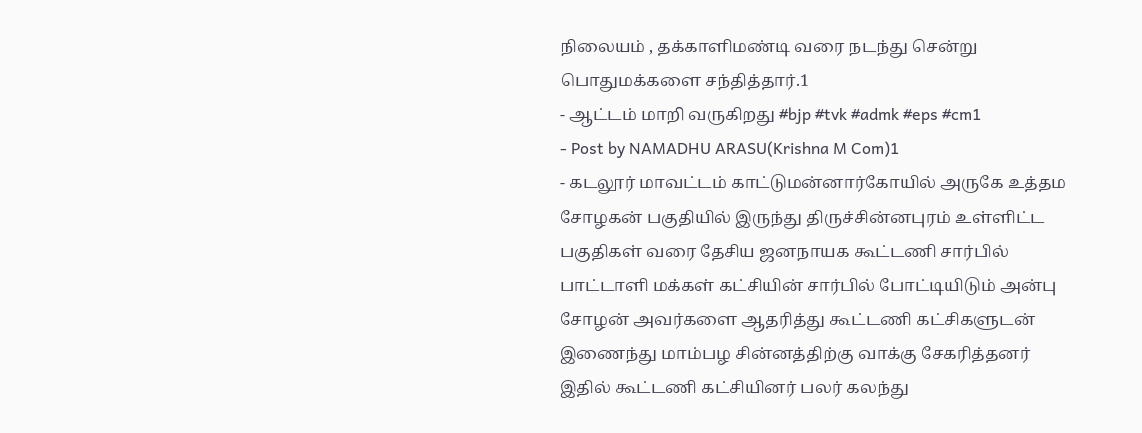நிலையம் , தக்காளிமண்டி வரை நடந்து சென்று பொதுமக்களை சந்தித்தார்.1
- ஆட்டம் மாறி வருகிறது #bjp #tvk #admk #eps #cm1
- Post by NAMADHU ARASU(Krishna M Com)1
- கடலூர் மாவட்டம் காட்டுமன்னார்கோயில் அருகே உத்தம சோழகன் பகுதியில் இருந்து திருச்சின்னபுரம் உள்ளிட்ட பகுதிகள் வரை தேசிய ஜனநாயக கூட்டணி சார்பில் பாட்டாளி மக்கள் கட்சியின் சார்பில் போட்டியிடும் அன்பு சோழன் அவர்களை ஆதரித்து கூட்டணி கட்சிகளுடன் இணைந்து மாம்பழ சின்னத்திற்கு வாக்கு சேகரித்தனர் இதில் கூட்டணி கட்சியினர் பலர் கலந்து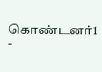கொண்டனர்1
-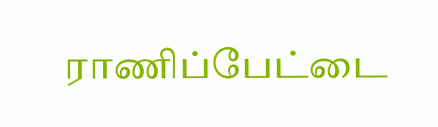ராணிப்பேட்டை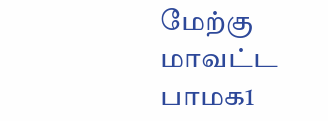மேற்கு மாவட்ட பாமக1